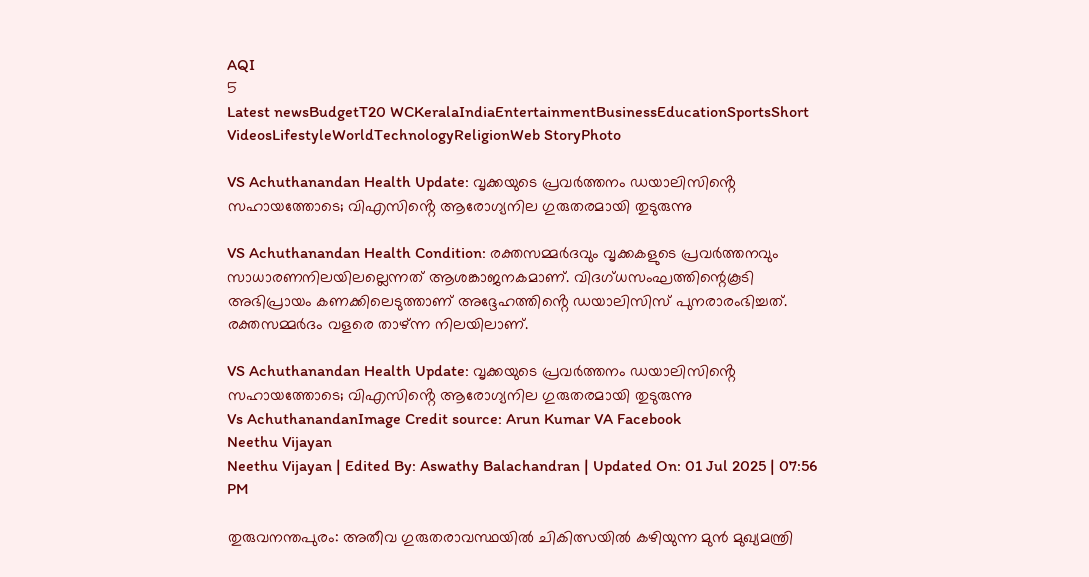AQI
5
Latest newsBudgetT20 WCKeralaIndiaEntertainmentBusinessEducationSportsShort VideosLifestyleWorldTechnologyReligionWeb StoryPhoto

VS Achuthanandan Health Update: വൃക്കയുടെ പ്രവർത്തനം ഡയാലിസിൻ്റെ സഹായത്തോടെ; വിഎസിൻ്റെ ആരോഗ്യനില ഗുരുതരമായി തുടുരുന്നു

VS Achuthanandan Health Condition: രക്തസമ്മർദവും വൃക്കകളുടെ പ്രവർത്തനവും സാധാരണനിലയിലല്ലെന്നത് ആശങ്കാജനകമാണ്. വിദഗ്ധസംഘത്തിന്റെകൂടി അഭിപ്രായം കണക്കിലെടുത്താണ് അദ്ദേഹത്തിൻ്റെ ഡയാലിസിസ് പുനരാരംഭിച്ചത്. രക്തസമ്മർദം വളരെ താഴ്ന്ന നിലയിലാണ്.

VS Achuthanandan Health Update: വൃക്കയുടെ പ്രവർത്തനം ഡയാലിസിൻ്റെ സഹായത്തോടെ; വിഎസിൻ്റെ ആരോഗ്യനില ഗുരുതരമായി തുടുരുന്നു
Vs AchuthanandanImage Credit source: Arun Kumar VA Facebook
Neethu Vijayan
Neethu Vijayan | Edited By: Aswathy Balachandran | Updated On: 01 Jul 2025 | 07:56 PM

തുരുവനന്തപുരം: അതീവ ഗുരുതരാവസ്ഥയിൽ ചികിത്സയിൽ കഴിയുന്ന മുൻ മുഖ്യമന്ത്രി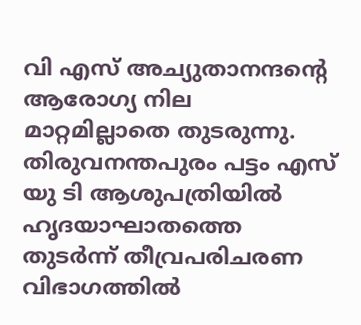വി എസ് അച്യുതാനന്ദൻ്റെ ആരോഗ്യ നില മാറ്റമില്ലാതെ തുടരുന്നു. തിരുവനന്തപുരം പട്ടം എസ് യു ടി ആശുപത്രിയിൽ ഹൃദയാഘാതത്തെ തുടർന്ന് തീവ്രപരിചരണ വിഭാഗത്തിൽ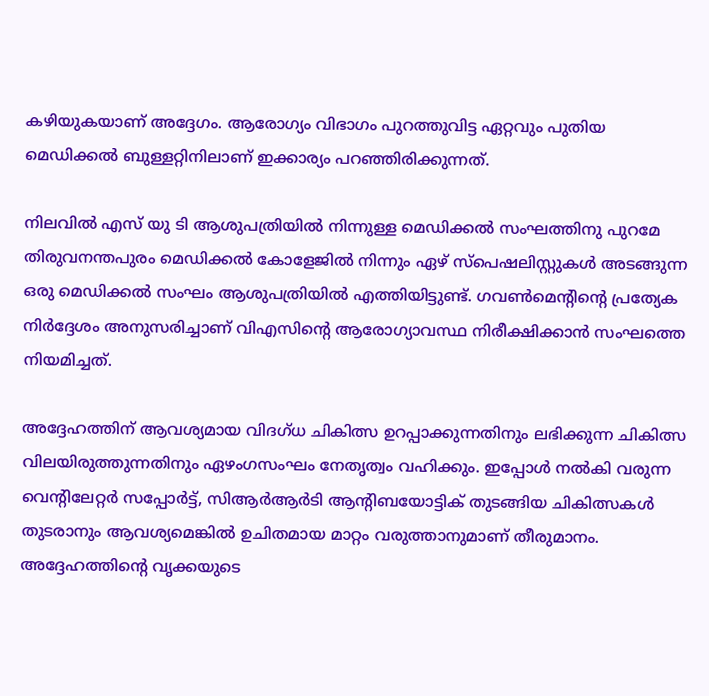കഴിയുകയാണ് അദ്ദേഗം. ആരോഗ്യം വിഭാഗം പുറത്തുവിട്ട ഏറ്റവും പുതിയ മെഡിക്കൽ ബുള്ളറ്റിനിലാണ് ഇക്കാര്യം പറഞ്ഞിരിക്കുന്നത്.

നിലവിൽ എസ് യു ടി ആശുപത്രിയിൽ നിന്നുള്ള മെഡിക്കൽ സംഘത്തിനു പുറമേ തിരുവനന്തപുരം മെഡിക്കൽ കോളേജിൽ നിന്നും ഏഴ് സ്പെഷലിസ്റ്റുകൾ അടങ്ങുന്ന ഒരു മെഡിക്കൽ സംഘം ആശുപത്രിയിൽ എത്തിയിട്ടുണ്ട്. ഗവൺമെൻ്റിൻ്റെ പ്രത്യേക നിർദ്ദേശം അനുസരിച്ചാണ് വിഎസിൻ്റെ ആരോഗ്യാവസ്ഥ നിരീക്ഷിക്കാൻ സംഘത്തെ നിയമിച്ചത്.

അദ്ദേഹത്തിന് ആവശ്യമായ വിദഗ്ധ ചികിത്സ ഉറപ്പാക്കുന്നതിനും ലഭിക്കുന്ന ചികിത്സ വിലയിരുത്തുന്നതിനും ഏഴംഗസംഘം നേതൃത്വം വഹിക്കും. ഇപ്പോൾ നൽകി വരുന്ന വെന്റിലേറ്റർ സപ്പോർട്ട്, സിആർആർടി ആൻ്റിബയോട്ടിക് തുടങ്ങിയ ചികിത്സകൾ തുടരാനും ആവശ്യമെങ്കിൽ ഉചിതമായ മാറ്റം വരുത്താനുമാണ് തീരുമാനം. അദ്ദേഹത്തിൻ്റെ വൃക്കയുടെ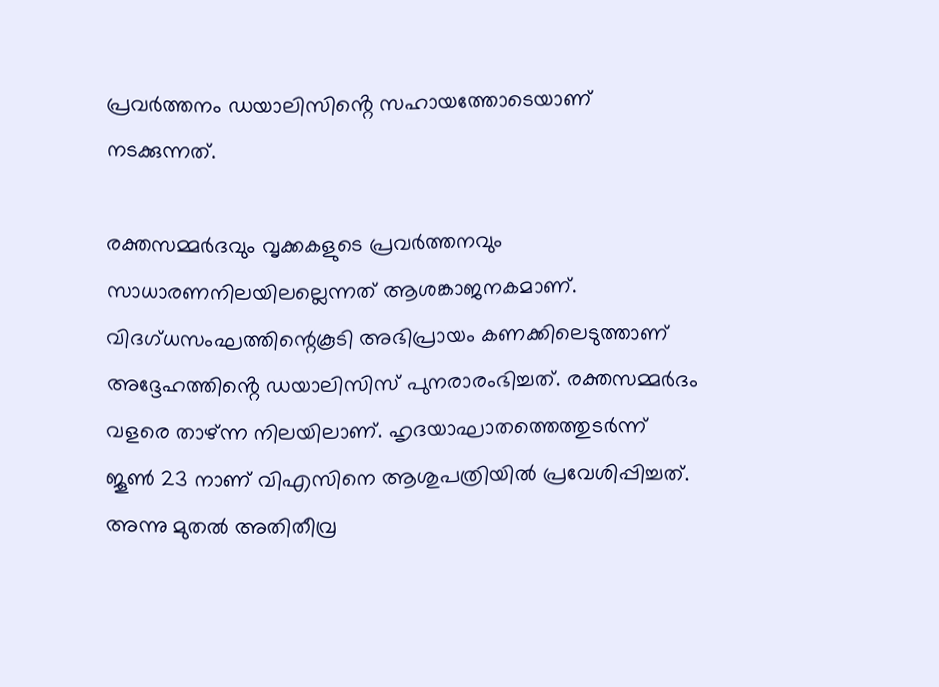പ്രവർത്തനം ഡയാലിസിൻ്റെ സഹായത്തോടെയാണ് നടക്കുന്നത്.

രക്തസമ്മർദവും വൃക്കകളുടെ പ്രവർത്തനവും സാധാരണനിലയിലല്ലെന്നത് ആശങ്കാജനകമാണ്. വിദഗ്ധസംഘത്തിന്റെകൂടി അഭിപ്രായം കണക്കിലെടുത്താണ് അദ്ദേഹത്തിൻ്റെ ഡയാലിസിസ് പുനരാരംഭിച്ചത്. രക്തസമ്മർദം വളരെ താഴ്ന്ന നിലയിലാണ്. ഹൃദയാഘാതത്തെത്തുടർന്ന് ജൂൺ 23 നാണ് വിഎസിനെ ആശുപത്രിയിൽ പ്രവേശിപ്പിച്ചത്. അന്നു മുതൽ അതിതീവ്ര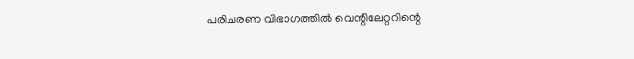പരിചരണ വിഭാഗത്തിൽ വെന്റിലേറ്ററിന്റെ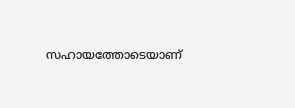സഹായത്തോടെയാണ്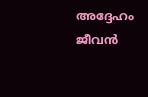അദ്ദേഹം ജീവൻ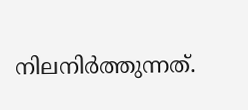നിലനിർത്തുന്നത്.